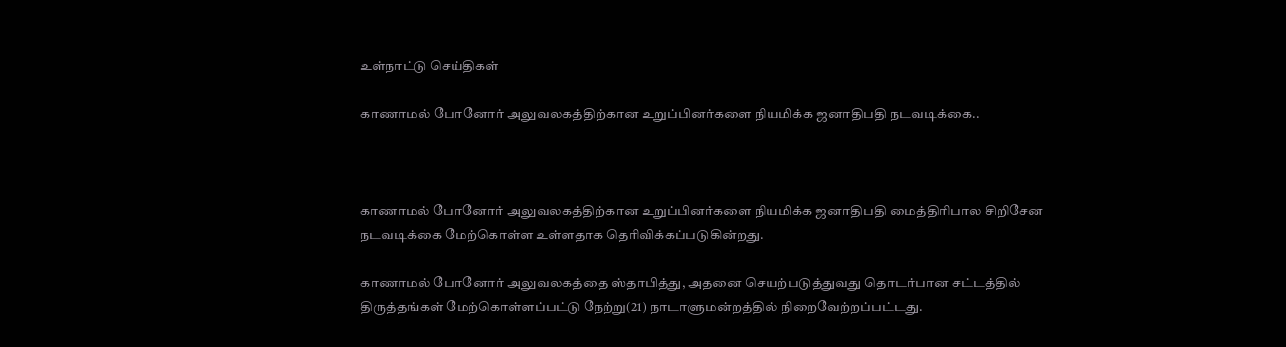உள்நாட்டு செய்திகள்

காணாமல் போனோர் அலுவலகத்திற்கான உறுப்பினர்களை நியமிக்க ஜனாதிபதி நடவடிக்கை..



காணாமல் போனோர் அலுவலகத்திற்கான உறுப்பினர்களை நியமிக்க ஜனாதிபதி மைத்திரிபால சிறிசேன நடவடிக்கை மேற்கொள்ள உள்ளதாக தெரிவிக்கப்படுகின்றது.

காணாமல் போனோர் அலுவலகத்தை ஸ்தாபித்து, அதனை செயற்படுத்துவது தொடர்பான சட்டத்தில் திருத்தங்கள் மேற்கொள்ளப்பட்டு நேற்று(21) நாடாளுமன்றத்தில் நிறைவேற்றப்பட்டது.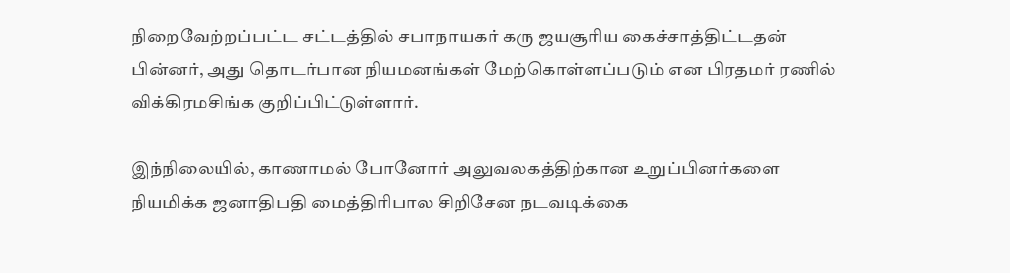நிறைவேற்றப்பட்ட சட்டத்தில் சபாநாயகர் கரு ஜயசூரிய கைச்சாத்திட்டதன் பின்னர், அது தொடர்பான நியமனங்கள் மேற்கொள்ளப்படும் என பிரதமர் ரணில் விக்கிரமசிங்க குறிப்பிட்டுள்ளார்.

இந்நிலையில், காணாமல் போனோர் அலுவலகத்திற்கான உறுப்பினர்களை நியமிக்க ஜனாதிபதி மைத்திரிபால சிறிசேன நடவடிக்கை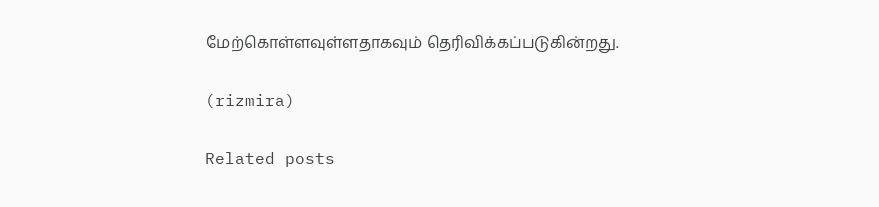மேற்கொள்ளவுள்ளதாகவும் தெரிவிக்கப்படுகின்றது.

(rizmira)

Related posts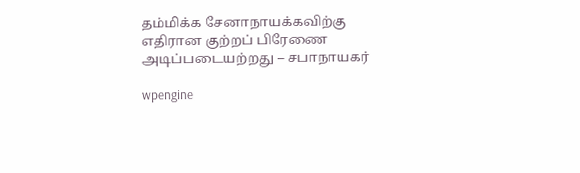தம்மிக்க சேனாநாயக்கவிற்கு எதிரான குற்றப் பிரேணை அடிப்படையற்றது – சபாநாயகர்

wpengine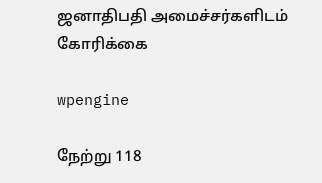ஜனாதிபதி அமைச்சர்களிடம் கோரிக்கை

wpengine

நேற்று 118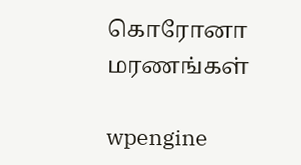கொரோனா மரணங்கள்

wpengine